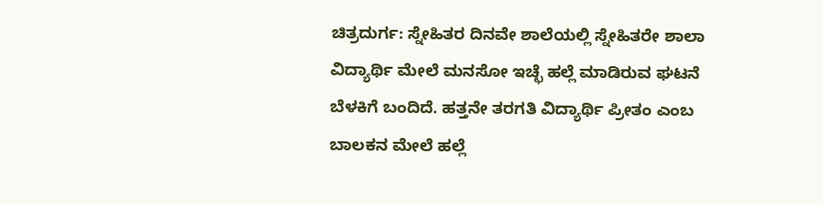ಚಿತ್ರದುರ್ಗ: ಸ್ನೇಹಿತರ ದಿನವೇ ಶಾಲೆಯಲ್ಲಿ ಸ್ನೇಹಿತರೇ ಶಾಲಾ ವಿದ್ಯಾರ್ಥಿ ಮೇಲೆ ಮನಸೋ ಇಚ್ಛೆ ಹಲ್ಲೆ ಮಾಡಿರುವ ಘಟನೆ ಬೆಳಕಿಗೆ ಬಂದಿದೆ. ಹತ್ತನೇ ತರಗತಿ ವಿದ್ಯಾರ್ಥಿ ಪ್ರೀತಂ ಎಂಬ ಬಾಲಕನ ಮೇಲೆ ಹಲ್ಲೆ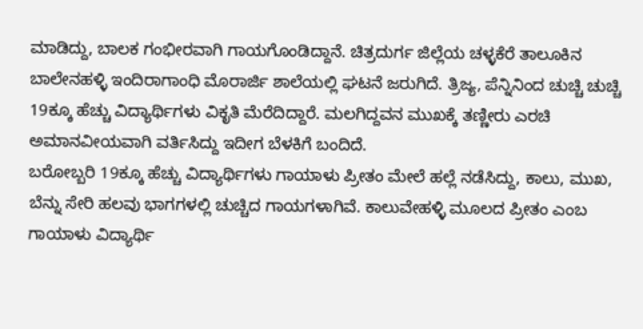ಮಾಡಿದ್ದು, ಬಾಲಕ ಗಂಭೀರವಾಗಿ ಗಾಯಗೊಂಡಿದ್ದಾನೆ. ಚಿತ್ರದುರ್ಗ ಜಿಲ್ಲೆಯ ಚಳ್ಳಕೆರೆ ತಾಲೂಕಿನ ಬಾಲೇನಹಳ್ಳಿ ಇಂದಿರಾಗಾಂಧಿ ಮೊರಾರ್ಜಿ ಶಾಲೆಯಲ್ಲಿ ಘಟನೆ ಜರುಗಿದೆ. ತ್ರಿಜ್ಯ, ಪೆನ್ನಿನಿಂದ ಚುಚ್ಚಿ ಚುಚ್ಚಿ 19ಕ್ಕೂ ಹೆಚ್ಚು ವಿದ್ಯಾರ್ಥಿಗಳು ವಿಕೃತಿ ಮೆರೆದಿದ್ದಾರೆ. ಮಲಗಿದ್ದವನ ಮುಖಕ್ಕೆ ತಣ್ಣೀರು ಎರಚಿ ಅಮಾನವೀಯವಾಗಿ ವರ್ತಿಸಿದ್ದು ಇದೀಗ ಬೆಳಕಿಗೆ ಬಂದಿದೆ.
ಬರೋಬ್ಬರಿ 19ಕ್ಕೂ ಹೆಚ್ಚು ವಿದ್ಯಾರ್ಥಿಗಳು ಗಾಯಾಳು ಪ್ರೀತಂ ಮೇಲೆ ಹಲ್ಲೆ ನಡೆಸಿದ್ದು, ಕಾಲು, ಮುಖ, ಬೆನ್ನು ಸೇರಿ ಹಲವು ಭಾಗಗಳಲ್ಲಿ ಚುಚ್ಚಿದ ಗಾಯಗಳಾಗಿವೆ. ಕಾಲುವೇಹಳ್ಳಿ ಮೂಲದ ಪ್ರೀತಂ ಎಂಬ ಗಾಯಾಳು ವಿದ್ಯಾರ್ಥಿ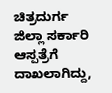ಚಿತ್ರದುರ್ಗ ಜಿಲ್ಲಾ ಸರ್ಕಾರಿ ಆಸ್ಪತ್ರೆಗೆ ದಾಖಲಾಗಿದ್ದು,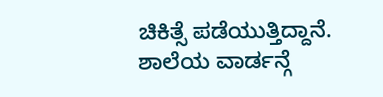ಚಿಕಿತ್ಸೆ ಪಡೆಯುತ್ತಿದ್ದಾನೆ. ಶಾಲೆಯ ವಾರ್ಡನ್ಗೆ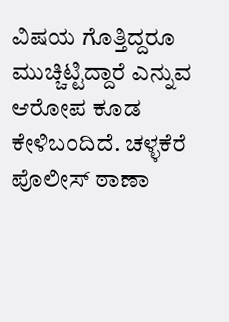ವಿಷಯ ಗೊತ್ತಿದ್ದರೂ ಮುಚ್ಚಿಟ್ಟಿದ್ದಾರೆ ಎನ್ನುವ ಆರೋಪ ಕೂಡ ಕೇಳಿಬಂದಿದೆ. ಚಳ್ಳಕೆರೆ ಪೊಲೀಸ್ ಠಾಣಾ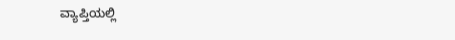ವ್ಯಾಪ್ತಿಯಲ್ಲಿ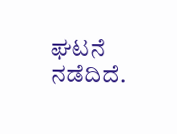ಘಟನೆ ನಡೆದಿದೆ.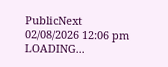PublicNext
02/08/2026 12:06 pm
LOADING...